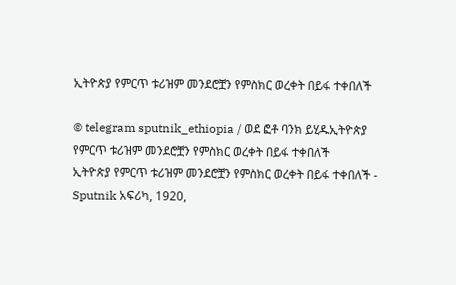ኢትዮጵያ የምርጥ ቱሪዝም መንደሮቿን የምስክር ወረቀት በይፋ ተቀበለች

© telegram sputnik_ethiopia / ወደ ፎቶ ባንክ ይሂዱኢትዮጵያ የምርጥ ቱሪዝም መንደሮቿን የምስክር ወረቀት በይፋ ተቀበለች
ኢትዮጵያ የምርጥ ቱሪዝም መንደሮቿን የምስክር ወረቀት በይፋ ተቀበለች - Sputnik አፍሪካ, 1920,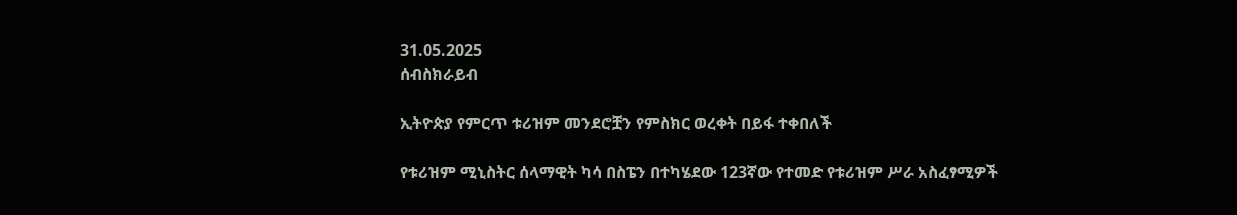31.05.2025
ሰብስክራይብ

ኢትዮጵያ የምርጥ ቱሪዝም መንደሮቿን የምስክር ወረቀት በይፋ ተቀበለች

የቱሪዝም ሚኒስትር ሰላማዊት ካሳ በስፔን በተካሄደው 123ኛው የተመድ የቱሪዝም ሥራ አስፈፃሚዎች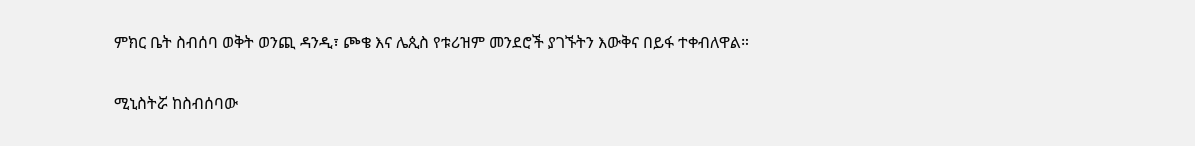ምክር ቤት ስብሰባ ወቅት ወንጪ ዳንዲ፣ ጮቄ እና ሌጲስ የቱሪዝም መንደሮች ያገኙትን እውቅና በይፋ ተቀብለዋል።

ሚኒስትሯ ከስብሰባው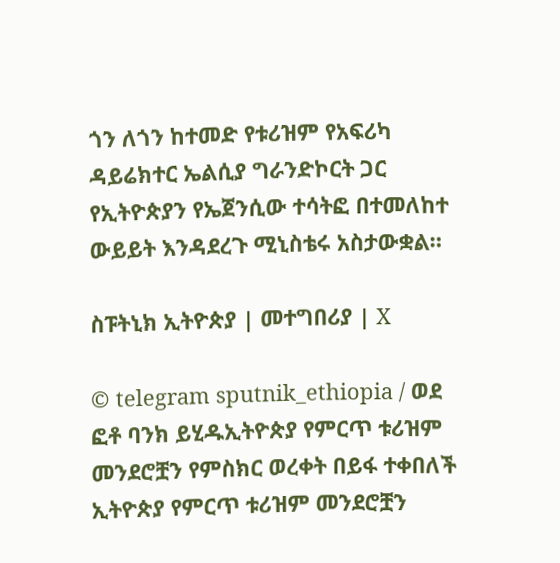ጎን ለጎን ከተመድ የቱሪዝም የአፍሪካ ዳይሬክተር ኤልሲያ ግራንድኮርት ጋር የኢትዮጵያን የኤጀንሲው ተሳትፎ በተመለከተ ውይይት እንዳደረጉ ሚኒስቴሩ አስታውቋል።

ስፑትኒክ ኢትዮጵያ | መተግበሪያ | X

© telegram sputnik_ethiopia / ወደ ፎቶ ባንክ ይሂዱኢትዮጵያ የምርጥ ቱሪዝም መንደሮቿን የምስክር ወረቀት በይፋ ተቀበለች
ኢትዮጵያ የምርጥ ቱሪዝም መንደሮቿን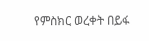የምስክር ወረቀት በይፋ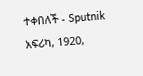ተቀበለች - Sputnik አፍሪካ, 1920,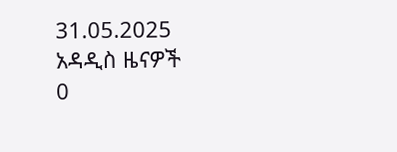31.05.2025
አዳዲስ ዜናዎች
0